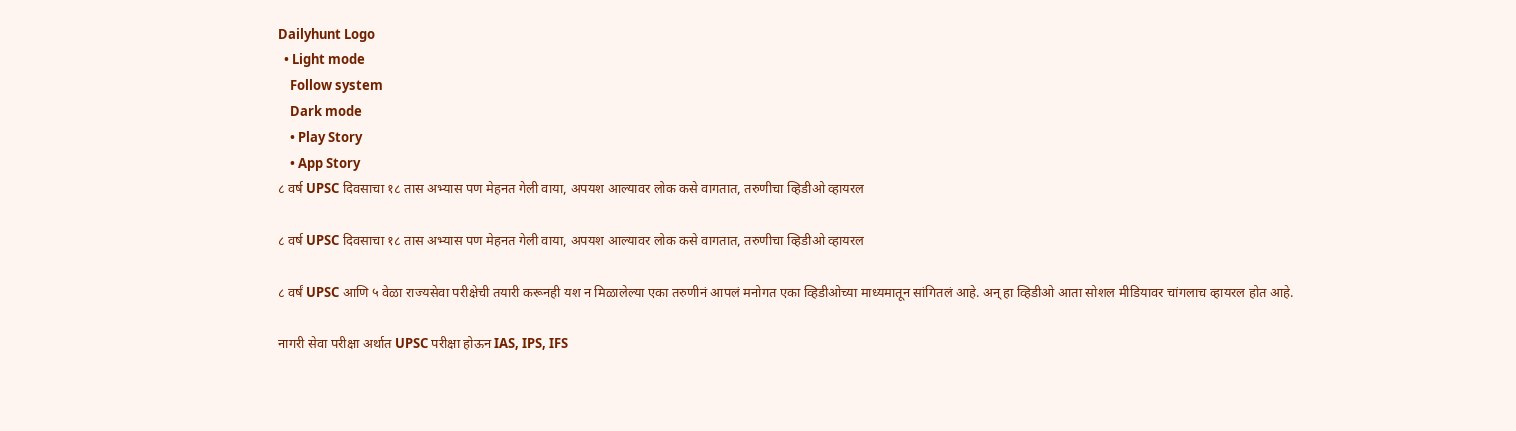Dailyhunt Logo
  • Light mode
    Follow system
    Dark mode
    • Play Story
    • App Story
८ वर्ष UPSC दिवसाचा १८ तास अभ्यास पण मेहनत गेली वाया, अपयश आल्यावर लोक कसे वागतात, तरुणीचा व्हिडीओ व्हायरल

८ वर्ष UPSC दिवसाचा १८ तास अभ्यास पण मेहनत गेली वाया, अपयश आल्यावर लोक कसे वागतात, तरुणीचा व्हिडीओ व्हायरल

८ वर्षं UPSC आणि ५ वेळा राज्यसेवा परीक्षेची तयारी करूनही यश न मिळालेल्या एका तरुणीनं आपलं मनोगत एका व्हिडीओच्या माध्यमातून सांगितलं आहे. अन् हा व्हिडीओ आता सोशल मीडियावर चांगलाच व्हायरल होत आहे.

नागरी सेवा परीक्षा अर्थात UPSC परीक्षा होऊन IAS, IPS, IFS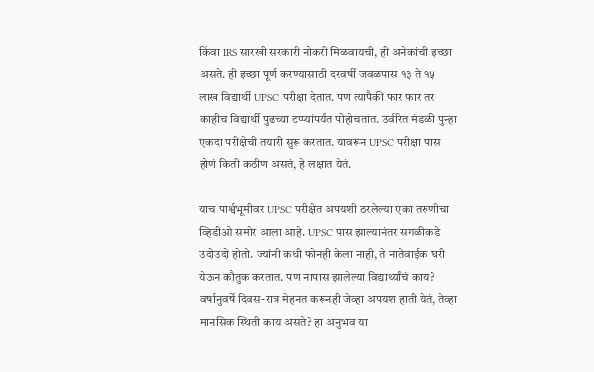किंवा IRS सारखी सरकारी नोकरी मिळवायची, ही अनेकांची इच्छा असते. ही इच्छा पूर्ण करण्यासाठी दरवर्षी जवळपास १३ ते १५ लाख विद्यार्थी UPSC परीक्षा देतात. पण त्यापैकी फार फार तर काहीच विद्यार्थी पुढच्या टप्प्यांपर्यंत पोहोचतात. उर्वरित मंडळी पुन्हा एकदा परीक्षेची तयारी सुरू करतात. यावरून UPSC परीक्षा पास होणं किती कठीण असतं, हे लक्षात येतं.

याच पार्श्वभूमीवर UPSC परीक्षेत अपयशी ठरलेल्या एका तरुणीचा व्हिडीओ समोर आला आहे. UPSC पास झाल्यानंतर सगळीकडे उदोउदो होतो. ज्यांनी कधी फोनही केला नाही, ते नातेवाईक घरी येऊन कौतुक करतात. पण नापास झालेल्या विद्यार्थ्यांचं काय? वर्षानुवर्षे दिवस-रात्र मेहनत करूनही जेव्हा अपयश हाती येतं, तेव्हा मानसिक स्थिती काय असते? हा अनुभव या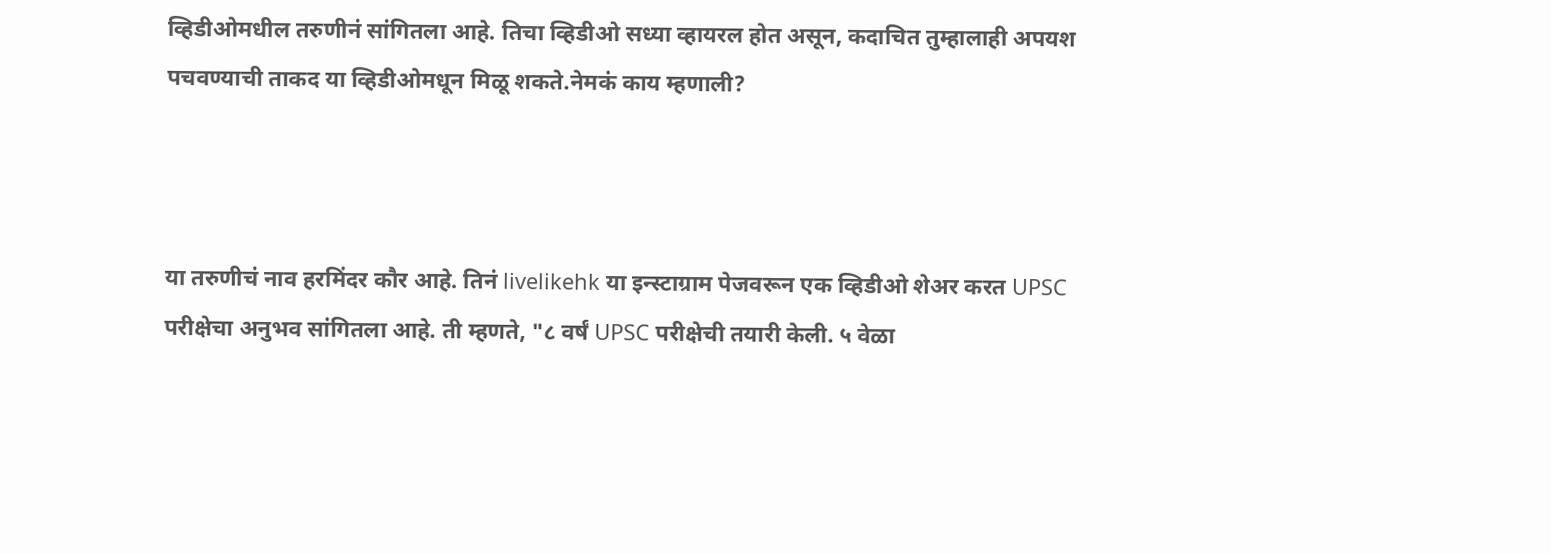व्हिडीओमधील तरुणीनं सांगितला आहे. तिचा व्हिडीओ सध्या व्हायरल होत असून, कदाचित तुम्हालाही अपयश पचवण्याची ताकद या व्हिडीओमधून मिळू शकते.नेमकं काय म्हणाली?



या तरुणीचं नाव हरमिंदर कौर आहे. तिनं livelikehk या इन्स्टाग्राम पेजवरून एक व्हिडीओ शेअर करत UPSC परीक्षेचा अनुभव सांगितला आहे. ती म्हणते, "८ वर्षं UPSC परीक्षेची तयारी केली. ५ वेळा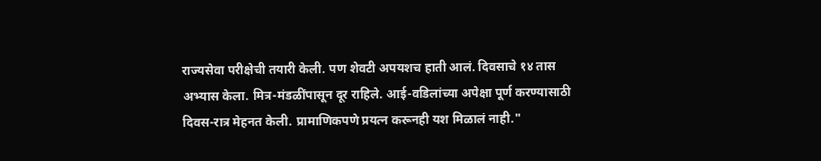राज्यसेवा परीक्षेची तयारी केली. पण शेवटी अपयशच हाती आलं. दिवसाचे १४ तास अभ्यास केला. मित्र-मंडळींपासून दूर राहिले. आई-वडिलांच्या अपेक्षा पूर्ण करण्यासाठी दिवस-रात्र मेहनत केली. प्रामाणिकपणे प्रयत्न करूनही यश मिळालं नाही."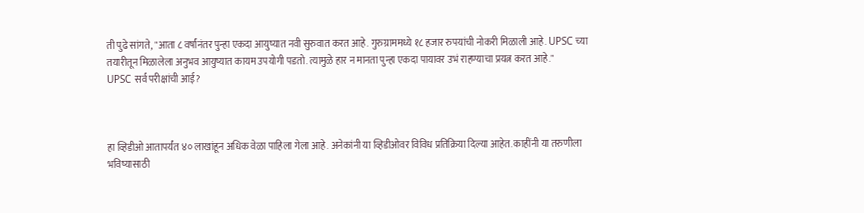ती पुढे सांगते, "आता ८ वर्षांनंतर पुन्हा एकदा आयुष्यात नवी सुरुवात करत आहे. गुरुग्राममध्ये १८ हजार रुपयांची नोकरी मिळाली आहे. UPSC च्या तयारीतून मिळालेला अनुभव आयुष्यात कायम उपयोगी पडतो. त्यामुळे हार न मानता पुन्हा एकदा पायावर उभं राहण्याचा प्रयत्न करत आहे."
UPSC सर्व परीक्षांची आई?



हा व्हिडीओ आतापर्यंत ४० लाखांहून अधिक वेळा पाहिला गेला आहे. अनेकांनी या व्हिडीओवर विविध प्रतिक्रिया दिल्या आहेत. काहींनी या तरुणीला भविष्यासाठी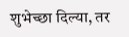शुभेच्छा दिल्या, तर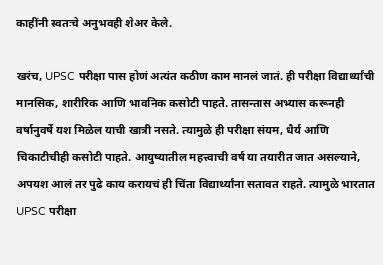काहींनी स्वतःचे अनुभवही शेअर केले.

खरंच, UPSC परीक्षा पास होणं अत्यंत कठीण काम मानलं जातं. ही परीक्षा विद्यार्थ्यांची मानसिक, शारीरिक आणि भावनिक कसोटी पाहते. तासन्तास अभ्यास करूनही वर्षानुवर्षे यश मिळेल याची खात्री नसते. त्यामुळे ही परीक्षा संयम, धैर्य आणि चिकाटीचीही कसोटी पाहते. आयुष्यातील महत्त्वाची वर्षं या तयारीत जात असल्याने, अपयश आलं तर पुढे काय करायचं ही चिंता विद्यार्थ्यांना सतावत राहते. त्यामुळे भारतात UPSC परीक्षा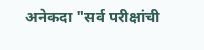अनेकदा "सर्व परीक्षांची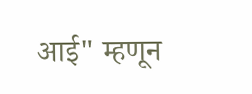आई" म्हणून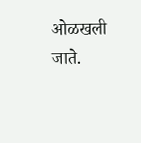ओळखली जाते.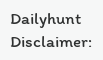Dailyhunt
Disclaimer: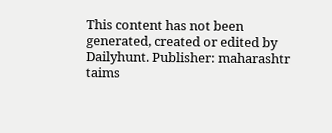This content has not been generated, created or edited by Dailyhunt. Publisher: maharashtr taims